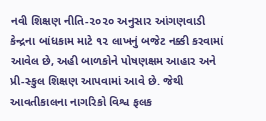નવી શિક્ષણ નીતિ-૨૦૨૦ અનુસાર આંગણવાડી કેન્દ્રના બાંધકામ માટે ૧૨ લાખનું બજેટ નક્કી કરવામાં આવેલ છે, અહી બાળકોને પોષણક્ષમ આહાર અને પ્રી-સ્કુલ શિક્ષણ આપવામાં આવે છે. જેથી આવતીકાલના નાગરિકો વિશ્વ ફલક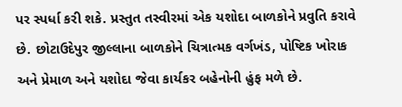પર સ્પર્ધા કરી શકે. પ્રસ્તુત તસ્વીરમાં એક યશોદા બાળકોને પ્રવુતિ કરાવે છે. છોટાઉદેપુર જીલ્લાના બાળકોને ચિત્રાત્મક વર્ગખંડ, પોષ્ટિક ખોરાક અને પ્રેમાળ અને યશોદા જેવા કાર્યકર બહેનોની હુંફ મળે છે.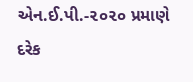એન.ઈ.પી.-૨૦૨૦ પ્રમાણે દરેક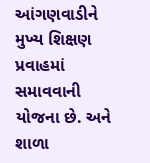આંગણવાડીને મુખ્ય શિક્ષણ પ્રવાહમાં સમાવવાની યોજના છે. અને શાળા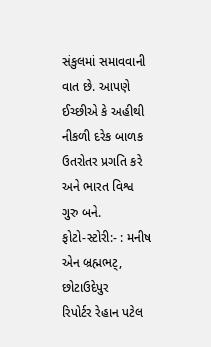સંકુલમાં સમાવવાની વાત છે. આપણે ઈચ્છીએ કે અહીથી નીકળી દરેક બાળક ઉતરોતર પ્રગતિ કરે અને ભારત વિશ્વ ગુરુ બને.
ફોટો-સ્ટોરી:- : મનીષ એન બ્રહ્મભટ્, છોટાઉદેપુર
રિપોર્ટર રેહાન પટેલ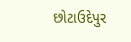છોટાઉદેપુર